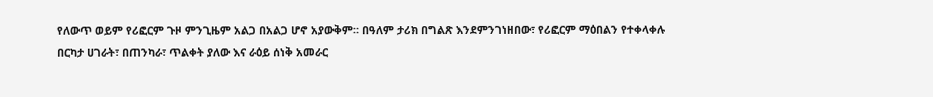የለውጥ ወይም የሪፎርም ጉዞ ምንጊዜም አልጋ በአልጋ ሆኖ አያውቅም። በዓለም ታሪክ በግልጽ እንደምንገነዘበው፣ የሪፎርም ማዕበልን የተቀላቀሉ በርካታ ሀገራት፣ በጠንካራ፣ ጥልቀት ያለው እና ራዕይ ሰነቅ አመራር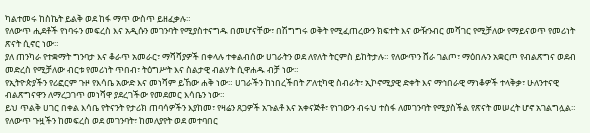ካልተመሩ ከስኬት ይልቅ ወደ ከፋ ማጥ ውስጥ ይዘፈቃሉ።
የለውጥ ሒደቶች የነባሩን መፍረስ እና አዲሱን መገንባት የሚያስተናግዱ በመሆናቸው፣ በሽግግሩ ወቅት የሚፈጠረውን ክፍተት እና ውዥንብር መሻገር የሚቻለው የማይናወጥ የመሪነት ጽናት ሲኖር ነው።
ያለ ጠንካራ የተቋማት ግንባታ እና ቆራጥ አመራር፣ ማሻሻያዎች በቀላሉ ተቀልብሰው ሀገራትን ወደ ለየለት ትርምስ ይከትታሉ። የለውጥን ሸራ ገልጦ፣ ማዕበሉን አቋርጦ የብልጽግና ወደብ መድረስ የሚቻለው ብርቱ የመሪነት ጥበብ፣ ትዕግሥት እና ስልታዊ ብልሃት ሲዋሐዱ ብቻ ነው።
የኢትዮጵያችን የሪፎርም ጉዞ የእሳቤ አውድ እና መነሻም ይኸው ሐቅ ነው። ሀገራችን ከነበረችበት ፖለቲካዊ ስብራት፣ ኢኮኖሚያዊ ድቀት እና ማኅበራዊ ማነቆዎች ተላቅቃ፣ ሁለንተናዊ ብልጽግናዋን ለማረጋገጥ መነሻዋ ያደረገችው የመደመር እሳቤን ነው።
ይህ ጥልቅ ሀገር በቀል እሳቤ የትናንት የታሪክ ጠባሳዎችን እያከመ፣ የዛሬን ጸጋዎች አጉልቶ እና አቀናጅቶ፣ የነገውን ብሩህ ተስፋ ለመገንባት የሚያስችል የጽናት መሠረት ሆኖ አገልግሏል። የለውጥ ጉዟችን ከመፍረስ ወደ መገንባት፣ ከመለያየት ወደ መተባበር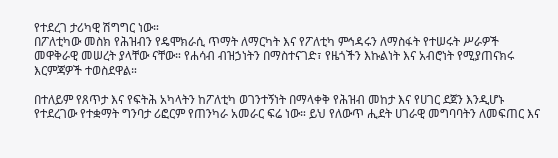የተደረገ ታሪካዊ ሽግግር ነው።
በፖለቲካው መስክ የሕዝብን የዴሞክራሲ ጥማት ለማርካት እና የፖለቲካ ምኅዳሩን ለማስፋት የተሠሩት ሥራዎች መዋቅራዊ መሠረት ያላቸው ናቸው። የሐሳብ ብዝኃነትን በማስተናገድ፣ የዜጎችን እኩልነት እና አብሮነት የሚያጠናክሩ እርምጃዎች ተወስደዋል።

በተለይም የጸጥታ እና የፍትሕ አካላትን ከፖለቲካ ወገንተኝነት በማላቀቅ የሕዝብ መከታ እና የሀገር ደጀን እንዲሆኑ የተደረገው የተቋማት ግንባታ ሪፎርም የጠንካራ አመራር ፍሬ ነው። ይህ የለውጥ ሒደት ሀገራዊ መግባባትን ለመፍጠር እና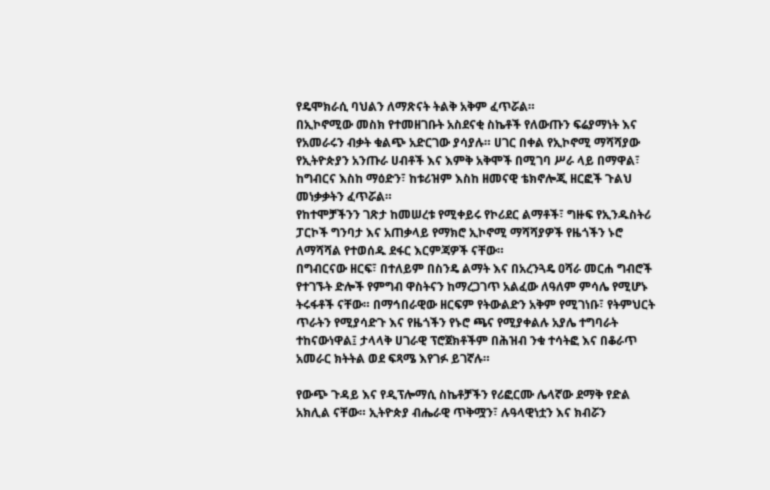የዴሞክራሲ ባህልን ለማጽናት ትልቅ አቅም ፈጥሯል።
በኢኮኖሚው መስክ የተመዘገቡት አስደናቂ ስኬቶች የለውጡን ፍሬያማነት እና የአመራሩን ብቃት ቁልጭ አድርገው ያሳያሉ። ሀገር በቀል የኢኮኖሚ ማሻሻያው የኢትዮጵያን አንጡራ ሀብቶች እና እምቅ አቅሞች በሚገባ ሥራ ላይ በማዋል፣ ከግብርና እስከ ማዕድን፣ ከቱሪዝም እስከ ዘመናዊ ቴክኖሎጂ ዘርፎች ጉልህ መነቃቃትን ፈጥሯል።
የከተሞቻችንን ገጽታ ከመሠረቱ የሚቀይሩ የኮሪደር ልማቶች፣ ግዙፍ የኢንዱስትሪ ፓርኮች ግንባታ እና አጠቃላይ የማክሮ ኢኮኖሚ ማሻሻያዎች የዜጎችን ኑሮ ለማሻሻል የተወሰዱ ደፋር እርምጃዎች ናቸው።
በግብርናው ዘርፍ፣ በተለይም በስንዴ ልማት እና በአረንጓዴ ዐሻራ መርሐ ግብሮች የተገኙት ድሎች የምግብ ዋስትናን ከማረጋገጥ አልፈው ለዓለም ምሳሌ የሚሆኑ ትሩፋቶች ናቸው። በማኅበራዊው ዘርፍም የትውልድን አቅም የሚገነቡ፣ የትምህርት ጥራትን የሚያሳድጉ እና የዜጎችን የኑሮ ጫና የሚያቀልሉ አያሌ ተግባራት ተከናውነዋል፤ ታላላቅ ሀገራዊ ፕሮጀክቶችም በሕዝብ ንቁ ተሳትፎ እና በቆራጥ አመራር ክትትል ወደ ፍጻሜ እየገፉ ይገኛሉ።

የውጭ ጉዳይ እና የዲፕሎማሲ ስኬቶቻችን የሪፎርሙ ሌላኛው ደማቅ የድል አክሊል ናቸው። ኢትዮጵያ ብሔራዊ ጥቅሟን፣ ሉዓላዊነቷን እና ክብሯን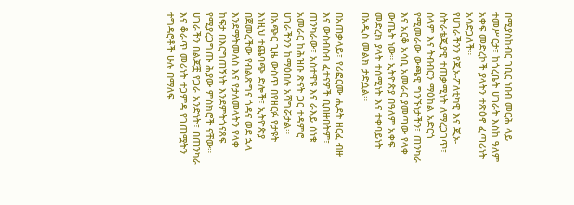በሚያስከብር ገቢር ነበብ መርሕ ላይ ተመሥርታ፣ ከጎረቤት ሀገራት እስከ ዓለም አቀፍ መድረኮች ያላትን ተጽዕኖ ፈጣሪነት አሳድጋለች።
የሀገራችንን የጂኦ-ፖለቲካዊ እና ጂኦ-ስትራቴጂያዊ ተጠቃሚነት ለማረጋገጥ፣ ሰላም እና ትብብርን ማዕከል አድርጎ የሚመራው ውጫዊ ግንኙነታችን፣ ጠንካራ እና አርቆ አሳቢ አመራር ያመጣው የላቀ ውጤት ነው። ኢትዮጵያ በዓለም አቀፍ መድረክ ያላት ተሰሚነት እና ተቀባይነት በአዲስ መልክ ታድሷል።

በአጠቃላይ፣ የሪፎርሙ ሒደት ዘርፈ ብዙ እና ውስብስብ ፈተናዎች ቢበዙበትም፣ ጠንካራው፣ አስተዋዩ እና ራእይ ሰነቁ አመራር ከሕዝቡ ጽናት ጋር ተዳምሮ ሀገራችንን ከማዕበሉ አሻግሯታል።
በአጭር ጊዜ ውስጥ በየዘርፉ የታዩት እነዚህ ተጨባጭ ድሎች፣ ኢትዮጵያ በጀመረችው የብልጽግና ጎዳና ወደ ኋላ እንደማትመለስ እና የታለመላትን የላቀ ከፍታ በእርግጠኝነት እንደምትጎናጸፍ የሚያረጋግጡ ሕያው ምስክሮች ናቸው።
ሀገራችን በልጆቿ የጋራ አንድነት፣ በጠንካራ እና ቆራጥ መሪነት ተጋምዳ የገጠሟትን ተግዳሮቶች ሁሉ በማለፍ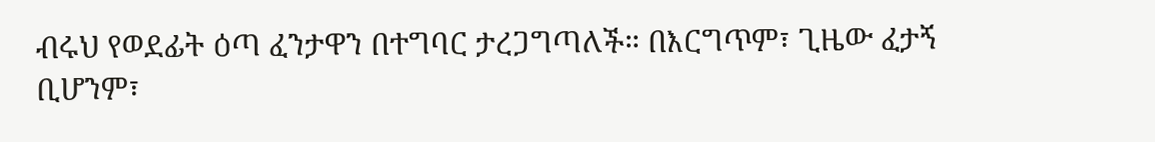ብሩህ የወደፊት ዕጣ ፈንታዋን በተግባር ታረጋግጣለች። በእርግጥም፣ ጊዜው ፈታኝ ቢሆንም፣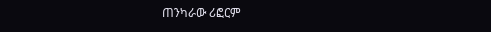ጠንካራው ሪፎርም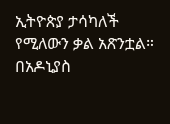ኢትዮጵያ ታሳካለች የሚለውን ቃል አጽንቷል።
በአዶኒያስ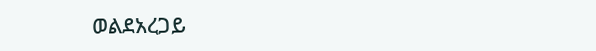ወልደአረጋይ